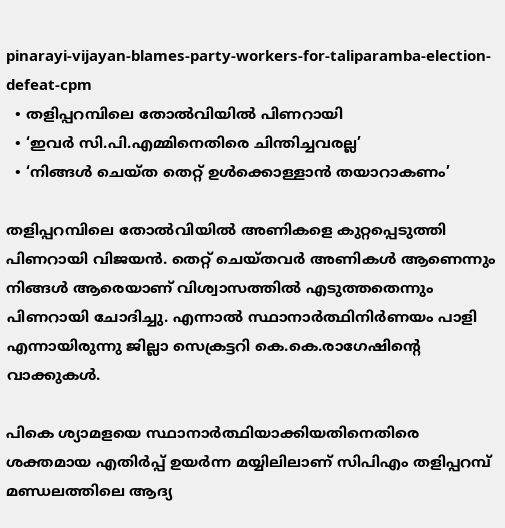pinarayi-vijayan-blames-party-workers-for-taliparamba-election-defeat-cpm
  • തളിപ്പറമ്പിലെ തോല്‍വിയില്‍ പിണറായി
  • ‘ഇവര്‍ സി.പി.എമ്മിനെതിരെ ചിന്തിച്ചവരല്ല’
  • ‘നിങ്ങള്‍ ചെയ്ത തെറ്റ് ഉള്‍ക്കൊള്ളാന്‍ തയാറാകണം’

തളിപ്പറമ്പിലെ തോൽവിയിൽ അണികളെ കുറ്റപ്പെടുത്തി പിണറായി വിജയൻ. തെറ്റ് ചെയ്തവർ അണികൾ ആണെന്നും നിങ്ങൾ ആരെയാണ് വിശ്വാസത്തിൽ എടുത്തതെന്നും പിണറായി ചോദിച്ചു. എന്നാൽ സ്ഥാനാർത്ഥിനിർണയം പാളി എന്നായിരുന്നു ജില്ലാ സെക്രട്ടറി കെ.കെ.രാഗേഷിന്റെ വാക്കുകൾ.

പികെ ശ്യാമളയെ സ്ഥാനാർത്ഥിയാക്കിയതിനെതിരെ ശക്തമായ എതിർപ്പ് ഉയർന്ന മയ്യിലിലാണ് സിപിഎം തളിപ്പറമ്പ് മണ്ഡലത്തിലെ ആദ്യ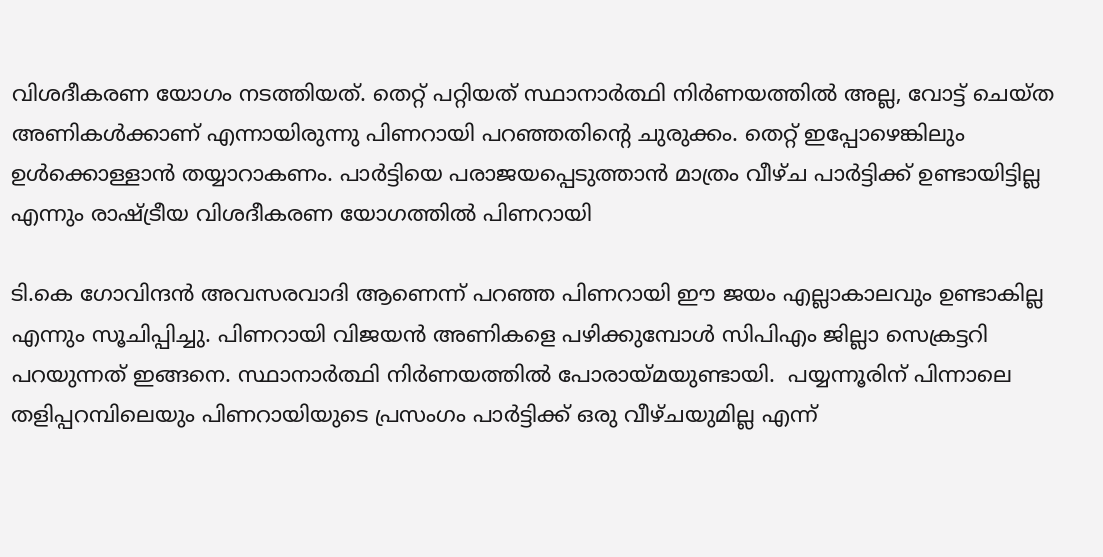വിശദീകരണ യോഗം നടത്തിയത്. തെറ്റ് പറ്റിയത് സ്ഥാനാർത്ഥി നിർണയത്തിൽ അല്ല, വോട്ട് ചെയ്ത അണികൾക്കാണ് എന്നായിരുന്നു പിണറായി പറഞ്ഞതിന്റെ ചുരുക്കം. തെറ്റ് ഇപ്പോഴെങ്കിലും ഉൾക്കൊള്ളാൻ തയ്യാറാകണം. പാർട്ടിയെ പരാജയപ്പെടുത്താൻ മാത്രം വീഴ്ച പാർട്ടിക്ക് ഉണ്ടായിട്ടില്ല എന്നും രാഷ്ട്രീയ വിശദീകരണ യോഗത്തിൽ പിണറായി

ടി.കെ ഗോവിന്ദൻ അവസരവാദി ആണെന്ന് പറഞ്ഞ പിണറായി ഈ ജയം എല്ലാകാലവും ഉണ്ടാകില്ല എന്നും സൂചിപ്പിച്ചു. പിണറായി വിജയൻ അണികളെ പഴിക്കുമ്പോൾ സിപിഎം ജില്ലാ സെക്രട്ടറി പറയുന്നത് ഇങ്ങനെ. സ്ഥാനാർത്ഥി നിർണയത്തിൽ പോരായ്മയുണ്ടായി.  പയ്യന്നൂരിന് പിന്നാലെ തളിപ്പറമ്പിലെയും പിണറായിയുടെ പ്രസംഗം പാർട്ടിക്ക് ഒരു വീഴ്ചയുമില്ല എന്ന്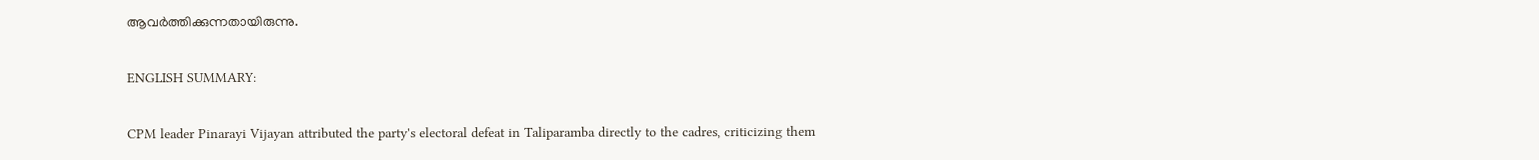ആവർത്തിക്കുന്നതായിരുന്നു.

ENGLISH SUMMARY:

CPM leader Pinarayi Vijayan attributed the party's electoral defeat in Taliparamba directly to the cadres, criticizing them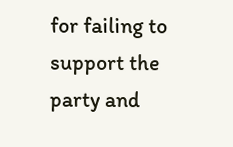for failing to support the party and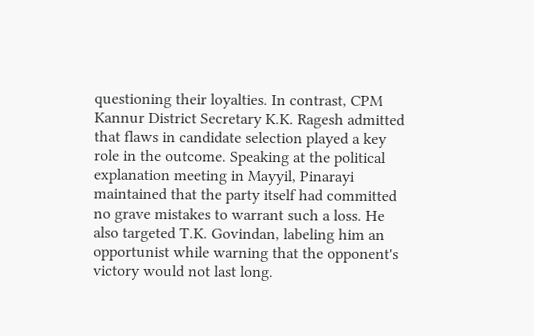questioning their loyalties. In contrast, CPM Kannur District Secretary K.K. Ragesh admitted that flaws in candidate selection played a key role in the outcome. Speaking at the political explanation meeting in Mayyil, Pinarayi maintained that the party itself had committed no grave mistakes to warrant such a loss. He also targeted T.K. Govindan, labeling him an opportunist while warning that the opponent's victory would not last long.